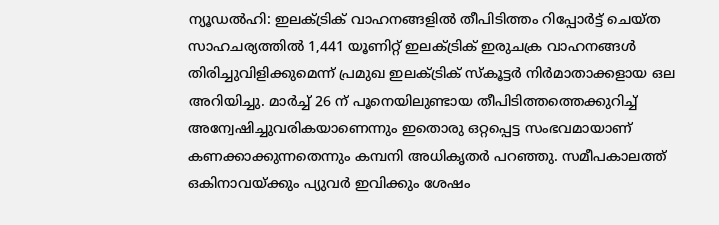ന്യൂഡൽഹി: ഇലക്ട്രിക് വാഹനങ്ങളിൽ തീപിടിത്തം റിപ്പോർട്ട് ചെയ്ത സാഹചര്യത്തിൽ 1,441 യൂണിറ്റ് ഇലക്ട്രിക് ഇരുചക്ര വാഹനങ്ങൾ തിരിച്ചുവിളിക്കുമെന്ന് പ്രമുഖ ഇലക്ട്രിക് സ്കൂട്ടർ നിർമാതാക്കളായ ഒല അറിയിച്ചു. മാർച്ച് 26 ന് പൂനെയിലുണ്ടായ തീപിടിത്തത്തെക്കുറിച്ച് അന്വേഷിച്ചുവരികയാണെന്നും ഇതൊരു ഒറ്റപ്പെട്ട സംഭവമായാണ് കണക്കാക്കുന്നതെന്നും കമ്പനി അധികൃതർ പറഞ്ഞു. സമീപകാലത്ത് ഒകിനാവയ്ക്കും പ്യുവർ ഇവിക്കും ശേഷം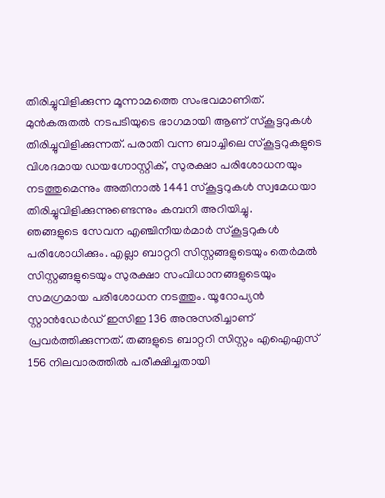തിരിച്ചുവിളിക്കുന്ന മൂന്നാമത്തെ സംഭവമാണിത്.
മുൻകരുതൽ നടപടിയുടെ ഭാഗമായി ആണ് സ്കൂട്ടറുകൾ തിരിച്ചുവിളിക്കുന്നത്. പരാതി വന്ന ബാച്ചിലെ സ്കൂട്ടറുകളുടെ വിശദമായ ഡയഗ്നോസ്റ്റിക്, സുരക്ഷാ പരിശോധനയും നടത്തുമെന്നും അതിനാൽ 1441 സ്കൂട്ടറുകൾ സ്വമേധയാ തിരിച്ചുവിളിക്കുന്നുണ്ടെന്നും കമ്പനി അറിയിച്ചു.
ഞങ്ങളുടെ സേവന എഞ്ചിനീയർമാർ സ്കൂട്ടറുകൾ പരിശോധിക്കും. എല്ലാ ബാറ്ററി സിസ്റ്റങ്ങളുടെയും തെർമൽ സിസ്റ്റങ്ങളുടെയും സുരക്ഷാ സംവിധാനങ്ങളുടെയും സമഗ്രമായ പരിശോധന നടത്തും. യൂറോപ്യൻ സ്റ്റാൻഡേർഡ് ഇസിഇ 136 അനുസരിച്ചാണ് പ്രവർത്തിക്കുന്നത്. തങ്ങളുടെ ബാറ്ററി സിസ്റ്റം എഐഎസ് 156 നിലവാരത്തിൽ പരീക്ഷിച്ചതായി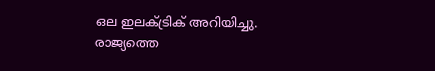ഒല ഇലക്ട്രിക് അറിയിച്ചു. രാജ്യത്തെ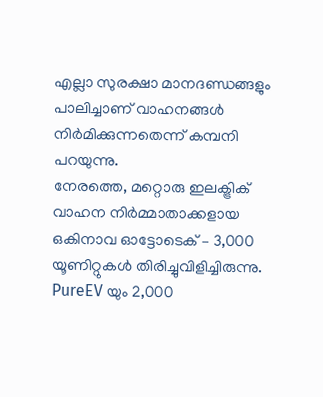എല്ലാ സുരക്ഷാ മാനദണ്ഡങ്ങളും പാലിച്ചാണ് വാഹനങ്ങൾ നിർമിക്കുന്നതെന്ന് കമ്പനി പറയുന്നു.
നേരത്തെ, മറ്റൊരു ഇലക്ട്രിക് വാഹന നിർമ്മാതാക്കളായ ഒകിനാവ ഓട്ടോടെക് – 3,000 യൂണിറ്റുകൾ തിരിച്ചുവിളിച്ചിരുന്നു. PureEV യും 2,000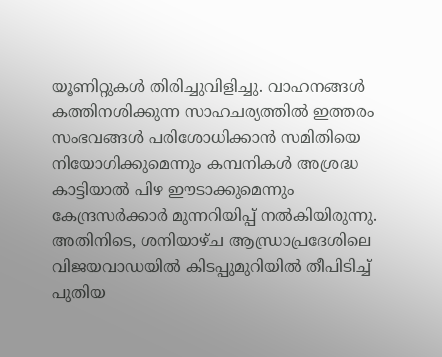യൂണിറ്റുകൾ തിരിച്ചുവിളിച്ചു. വാഹനങ്ങൾ കത്തിനശിക്കുന്ന സാഹചര്യത്തിൽ ഇത്തരം സംഭവങ്ങൾ പരിശോധിക്കാൻ സമിതിയെ നിയോഗിക്കുമെന്നും കമ്പനികൾ അശ്രദ്ധ കാട്ടിയാൽ പിഴ ഈടാക്കുമെന്നും കേന്ദ്രസർക്കാർ മുന്നറിയിപ്പ് നൽകിയിരുന്നു.
അതിനിടെ, ശനിയാഴ്ച ആന്ധ്രാപ്രദേശിലെ വിജയവാഡയിൽ കിടപ്പുമുറിയിൽ തീപിടിച്ച് പുതിയ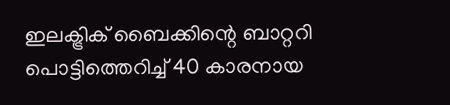ഇലക്ട്രിക് ബൈക്കിന്റെ ബാറ്ററി പൊട്ടിത്തെറിച്ച് 40 കാരനായ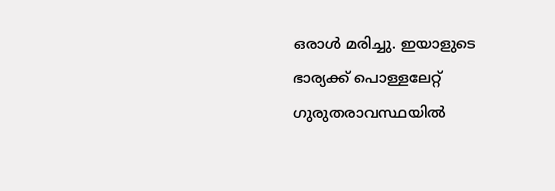ഒരാൾ മരിച്ചു. ഇയാളുടെ ഭാര്യക്ക് പൊള്ളലേറ്റ് ഗുരുതരാവസ്ഥയിൽ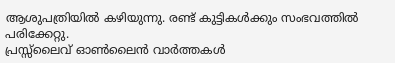ആശുപത്രിയിൽ കഴിയുന്നു. രണ്ട് കുട്ടികൾക്കും സംഭവത്തിൽ പരിക്കേറ്റു.
പ്രസ്സ്ലൈവ് ഓൺലൈൻ വാർത്തകൾ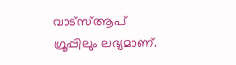വാട്സ്ആപ് ഗ്രൂപ്പിലും ലഭ്യമാണ്.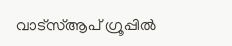വാട്സ്ആപ് ഗ്രൂപ്പിൽ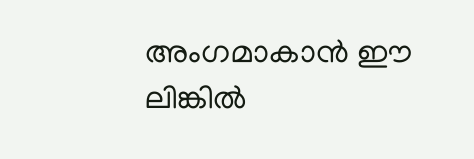അംഗമാകാൻ ഈ ലിങ്കിൽ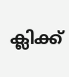ക്ലിക്ക്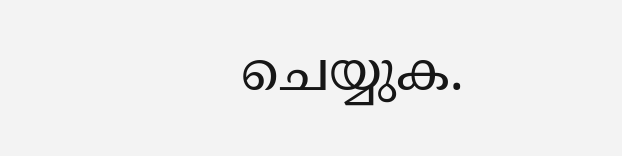ചെയ്യുക.